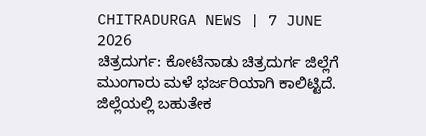CHITRADURGA NEWS | 7 JUNE 2026
ಚಿತ್ರದುರ್ಗ: ಕೋಟೆನಾಡು ಚಿತ್ರದುರ್ಗ ಜಿಲ್ಲೆಗೆ ಮುಂಗಾರು ಮಳೆ ಭರ್ಜರಿಯಾಗಿ ಕಾಲಿಟ್ಟಿದೆ.
ಜಿಲ್ಲೆಯಲ್ಲಿ ಬಹುತೇಕ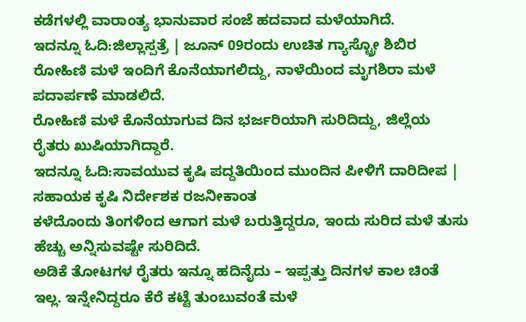ಕಡೆಗಳಲ್ಲಿ ವಾರಾಂತ್ಯ ಭಾನುವಾರ ಸಂಜೆ ಹದವಾದ ಮಳೆಯಾಗಿದೆ.
ಇದನ್ನೂ ಓದಿ:ಜಿಲ್ಲಾಸ್ಪತ್ರೆ | ಜೂನ್ 09ರಂದು ಉಚಿತ ಗ್ಯಾಸ್ಟ್ರೋ ಶಿಬಿರ
ರೋಹಿಣಿ ಮಳೆ ಇಂದಿಗೆ ಕೊನೆಯಾಗಲಿದ್ದು, ನಾಳೆಯಿಂದ ಮೃಗಶಿರಾ ಮಳೆ ಪದಾರ್ಪಣೆ ಮಾಡಲಿದೆ.
ರೋಹಿಣಿ ಮಳೆ ಕೊನೆಯಾಗುವ ದಿನ ಭರ್ಜರಿಯಾಗಿ ಸುರಿದಿದ್ದು, ಜಿಲ್ಲೆಯ ರೈತರು ಖುಷಿಯಾಗಿದ್ದಾರೆ.
ಇದನ್ನೂ ಓದಿ:ಸಾವಯುವ ಕೃಷಿ ಪದ್ದತಿಯಿಂದ ಮುಂದಿನ ಪೀಳಿಗೆ ದಾರಿದೀಪ | ಸಹಾಯಕ ಕೃಷಿ ನಿರ್ದೇಶಕ ರಜನೀಕಾಂತ
ಕಳೆದೊಂದು ತಿಂಗಳಿಂದ ಆಗಾಗ ಮಳೆ ಬರುತ್ತಿದ್ದರೂ, ಇಂದು ಸುರಿದ ಮಳೆ ತುಸು ಹೆಚ್ಚು ಅನ್ನಿಸುವಷ್ಟೇ ಸುರಿದಿದೆ.
ಅಡಿಕೆ ತೋಟಗಳ ರೈತರು ಇನ್ನೂ ಹದಿನೈದು – ಇಪ್ಪತ್ತು ದಿನಗಳ ಕಾಲ ಚಿಂತೆ ಇಲ್ಲ. ಇನ್ನೇನಿದ್ದರೂ ಕೆರೆ ಕಟ್ಟೆ ತುಂಬುವಂತೆ ಮಳೆ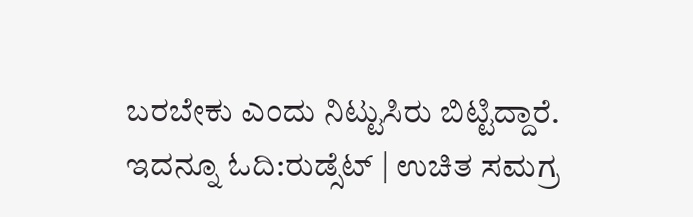ಬರಬೇಕು ಎಂದು ನಿಟ್ಟುಸಿರು ಬಿಟ್ಟಿದ್ದಾರೆ.
ಇದನ್ನೂ ಓದಿ:ರುಡ್ಸೆಟ್ | ಉಚಿತ ಸಮಗ್ರ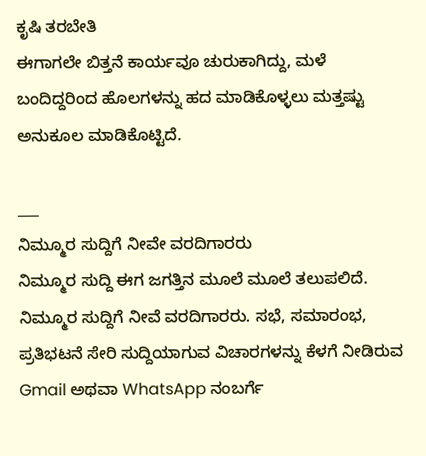ಕೃಷಿ ತರಬೇತಿ
ಈಗಾಗಲೇ ಬಿತ್ತನೆ ಕಾರ್ಯವೂ ಚುರುಕಾಗಿದ್ದು, ಮಳೆ ಬಂದಿದ್ದರಿಂದ ಹೊಲಗಳನ್ನು ಹದ ಮಾಡಿಕೊಳ್ಳಲು ಮತ್ತಷ್ಟು ಅನುಕೂಲ ಮಾಡಿಕೊಟ್ಟಿದೆ.

___
ನಿಮ್ಮೂರ ಸುದ್ದಿಗೆ ನೀವೇ ವರದಿಗಾರರು
ನಿಮ್ಮೂರ ಸುದ್ದಿ ಈಗ ಜಗತ್ತಿನ ಮೂಲೆ ಮೂಲೆ ತಲುಪಲಿದೆ. ನಿಮ್ಮೂರ ಸುದ್ದಿಗೆ ನೀವೆ ವರದಿಗಾರರು. ಸಭೆ, ಸಮಾರಂಭ, ಪ್ರತಿಭಟನೆ ಸೇರಿ ಸುದ್ದಿಯಾಗುವ ವಿಚಾರಗಳನ್ನು ಕೆಳಗೆ ನೀಡಿರುವ Gmail ಅಥವಾ WhatsApp ನಂಬರ್ಗೆ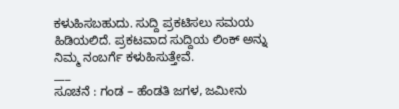ಕಳುಹಿಸಬಹುದು. ಸುದ್ದಿ ಪ್ರಕಟಿಸಲು ಸಮಯ ಹಿಡಿಯಲಿದೆ. ಪ್ರಕಟವಾದ ಸುದ್ದಿಯ ಲಿಂಕ್ ಅನ್ನು ನಿಮ್ಮ ನಂಬರ್ಗೆ ಕಳುಹಿಸುತ್ತೇವೆ.
___
ಸೂಚನೆ : ಗಂಡ – ಹೆಂಡತಿ ಜಗಳ, ಜಮೀನು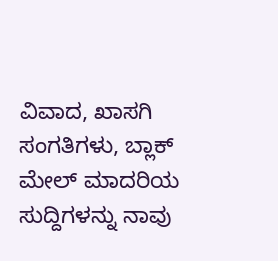ವಿವಾದ, ಖಾಸಗಿ ಸಂಗತಿಗಳು, ಬ್ಲಾಕ್ ಮೇಲ್ ಮಾದರಿಯ ಸುದ್ದಿಗಳನ್ನು ನಾವು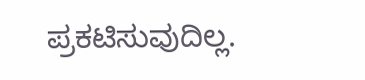ಪ್ರಕಟಿಸುವುದಿಲ್ಲ.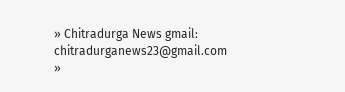» Chitradurga News gmail: chitradurganews23@gmail.com
»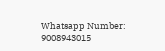Whatsapp Number: 9008943015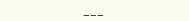___